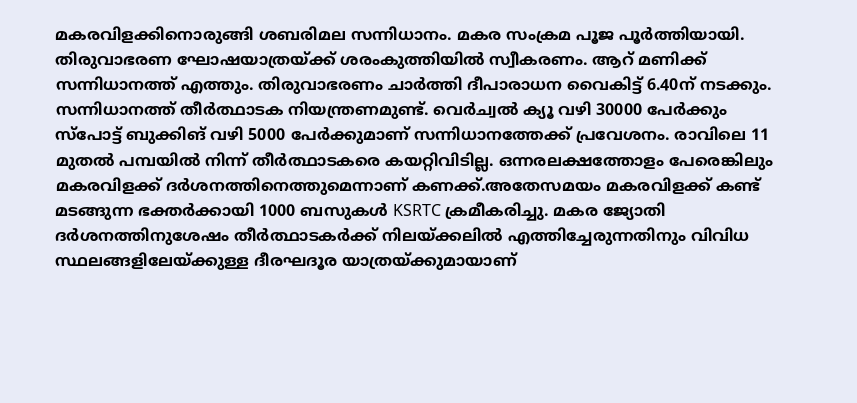മകരവിളക്കിനൊരുങ്ങി ശബരിമല സന്നിധാനം. മകര സംക്രമ പൂജ പൂർത്തിയായി. തിരുവാഭരണ ഘോഷയാത്രയ്ക്ക് ശരംകുത്തിയിൽ സ്വീകരണം. ആറ് മണിക്ക് സന്നിധാനത്ത് എത്തും. തിരുവാഭരണം ചാർത്തി ദീപാരാധന വൈകിട്ട് 6.40ന് നടക്കും. സന്നിധാനത്ത് തീർത്ഥാടക നിയന്ത്രണമുണ്ട്. വെർച്വൽ ക്യൂ വഴി 30000 പേർക്കും സ്പോട്ട് ബുക്കിങ് വഴി 5000 പേർക്കുമാണ് സന്നിധാനത്തേക്ക് പ്രവേശനം. രാവിലെ 11 മുതൽ പമ്പയിൽ നിന്ന് തീർത്ഥാടകരെ കയറ്റിവിടില്ല. ഒന്നരലക്ഷത്തോളം പേരെങ്കിലും മകരവിളക്ക് ദർശനത്തിനെത്തുമെന്നാണ് കണക്ക്.അതേസമയം മകരവിളക്ക് കണ്ട് മടങ്ങുന്ന ഭക്തർക്കായി 1000 ബസുകൾ KSRTC ക്രമീകരിച്ചു. മകര ജ്യോതി ദർശനത്തിനുശേഷം തീർത്ഥാടകർക്ക് നിലയ്ക്കലിൽ എത്തിച്ചേരുന്നതിനും വിവിധ സ്ഥലങ്ങളിലേയ്ക്കുള്ള ദീരഘദൂര യാത്രയ്ക്കുമായാണ്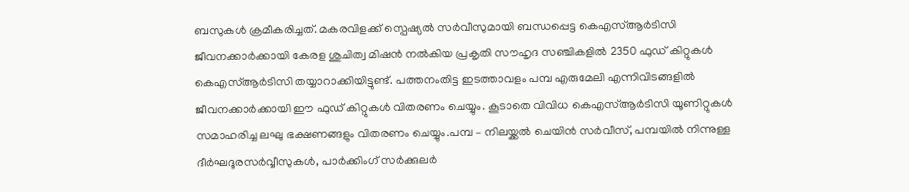ബസുകൾ ക്രമീകരിച്ചത്. മകരവിളക്ക് സ്പെഷ്യൽ സർവീസുമായി ബന്ധപ്പെട്ട കെഎസ്ആർടിസി ജീവനക്കാർക്കായി കേരള ശുചിത്വ മിഷൻ നൽകിയ പ്രകൃതി സൗഹൃദ സഞ്ചികളിൽ 2350 ഫുഡ് കിറ്റുകൾ കെഎസ്ആർടിസി തയ്യാറാക്കിയിട്ടുണ്ട്. പത്തനംതിട്ട ഇടത്താവളം പമ്പ എരുമേലി എന്നിവിടങ്ങളിൽ ജീവനക്കാർക്കായി ഈ ഫുഡ് കിറ്റുകൾ വിതരണം ചെയ്യും. കൂടാതെ വിവിധ കെഎസ്ആർടിസി യൂണിറ്റുകൾ സമാഹരിച്ച ലഘു ഭക്ഷണങ്ങളും വിതരണം ചെയ്യും.പമ്പ – നിലയ്ക്കൽ ചെയിൻ സർവീസ്, പമ്പയിൽ നിന്നുള്ള ദീർഘദൂരസർവ്വീസുകൾ, പാർക്കിംഗ് സർക്കുലർ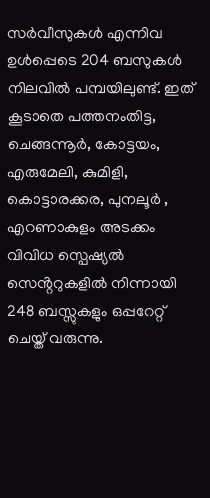സർവീസുകൾ എന്നിവ ഉൾപ്പെടെ 204 ബസുകൾ നിലവിൽ പമ്പയിലുണ്ട്. ഇത് കൂടാതെ പത്തനംതിട്ട, ചെങ്ങന്നൂർ, കോട്ടയം, എരുമേലി, കുമിളി, കൊട്ടാരക്കര, പുനലൂർ , എറണാകുളം അടക്കം വിവിധ സ്പെഷ്യൽ സെൻ്ററുകളിൽ നിന്നായി 248 ബസ്സുകളും ഒപ്പറേറ്റ് ചെയ്ത് വരുന്നു.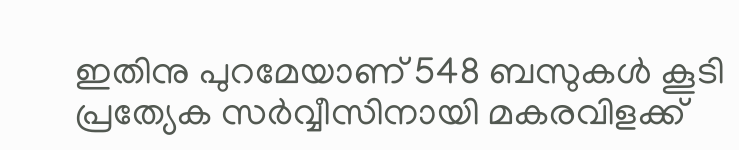ഇതിനു പുറമേയാണ് 548 ബസുകൾ കൂടി പ്രത്യേക സർവ്വീസിനായി മകരവിളക്ക്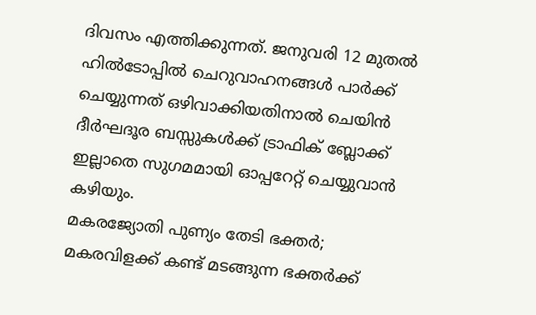ദിവസം എത്തിക്കുന്നത്. ജനുവരി 12 മുതൽ ഹിൽടോപ്പിൽ ചെറുവാഹനങ്ങൾ പാർക്ക് ചെയ്യുന്നത് ഒഴിവാക്കിയതിനാൽ ചെയിൻ ദീർഘദൂര ബസ്സുകൾക്ക് ട്രാഫിക് ബ്ലോക്ക് ഇല്ലാതെ സുഗമമായി ഓപ്പറേറ്റ് ചെയ്യുവാൻ കഴിയും.
മകരജ്യോതി പുണ്യം തേടി ഭക്തർ; മകരവിളക്ക് കണ്ട് മടങ്ങുന്ന ഭക്തർക്ക്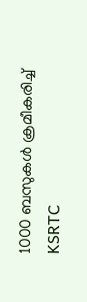1000 ബസുകൾ ക്രമീകരിച്ച് KSRTC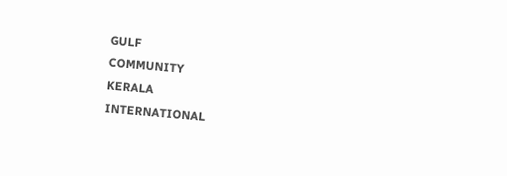GULF
COMMUNITY
KERALA
INTERNATIONAL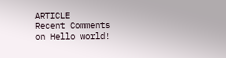ARTICLE
Recent Comments
on Hello world!